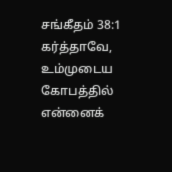சங்கீதம் 38:1
கர்த்தாவே, உம்முடைய கோபத்தில் என்னைக்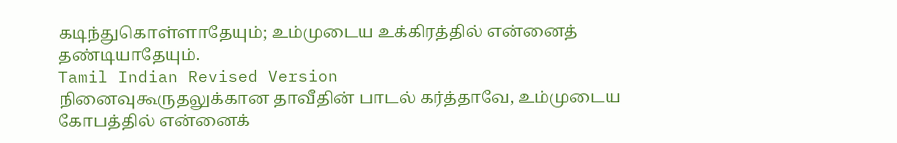கடிந்துகொள்ளாதேயும்; உம்முடைய உக்கிரத்தில் என்னைத் தண்டியாதேயும்.
Tamil Indian Revised Version
நினைவுகூருதலுக்கான தாவீதின் பாடல் கர்த்தாவே, உம்முடைய கோபத்தில் என்னைக்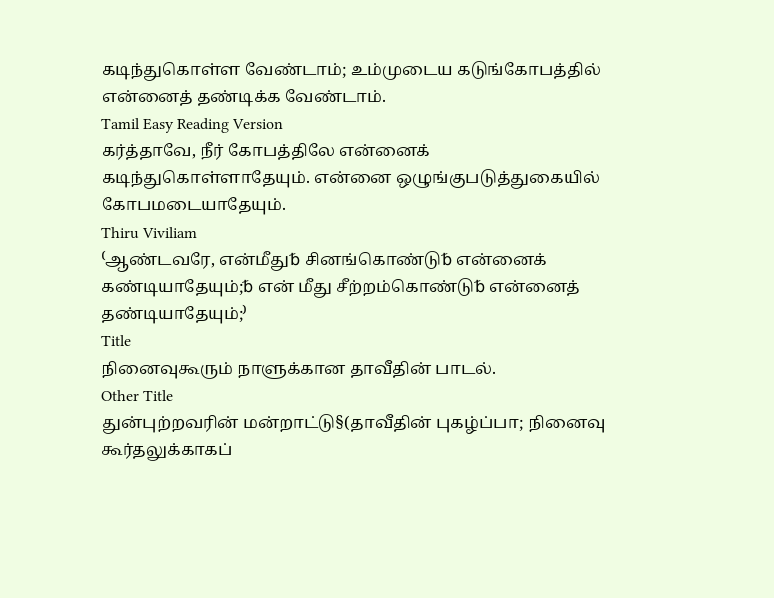கடிந்துகொள்ள வேண்டாம்; உம்முடைய கடுங்கோபத்தில் என்னைத் தண்டிக்க வேண்டாம்.
Tamil Easy Reading Version
கர்த்தாவே, நீர் கோபத்திலே என்னைக் கடிந்துகொள்ளாதேயும். என்னை ஒழுங்குபடுத்துகையில் கோபமடையாதேயும்.
Thiru Viviliam
⁽ஆண்டவரே, என்மீது␢ சினங்கொண்டு␢ என்னைக் கண்டியாதேயும்;␢ என் மீது சீற்றம்கொண்டு␢ என்னைத் தண்டியாதேயும்;⁾
Title
நினைவுகூரும் நாளுக்கான தாவீதின் பாடல்.
Other Title
துன்புற்றவரின் மன்றாட்டு§(தாவீதின் புகழ்ப்பா; நினைவு கூர்தலுக்காகப்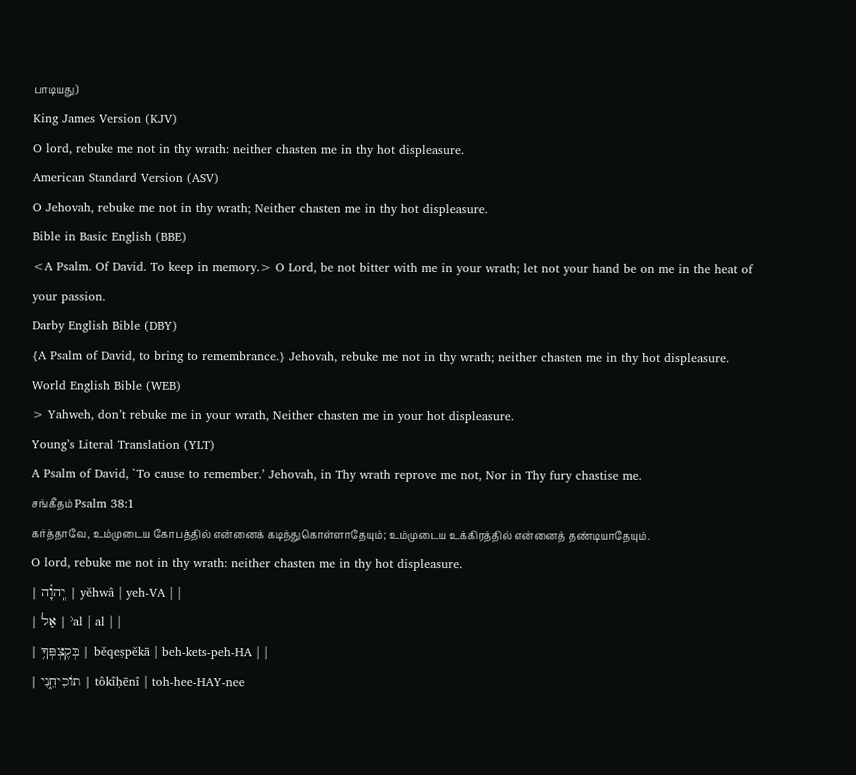பாடியது)
King James Version (KJV)
O lord, rebuke me not in thy wrath: neither chasten me in thy hot displeasure.
American Standard Version (ASV)
O Jehovah, rebuke me not in thy wrath; Neither chasten me in thy hot displeasure.
Bible in Basic English (BBE)
<A Psalm. Of David. To keep in memory.> O Lord, be not bitter with me in your wrath; let not your hand be on me in the heat of your passion.
Darby English Bible (DBY)
{A Psalm of David, to bring to remembrance.} Jehovah, rebuke me not in thy wrath; neither chasten me in thy hot displeasure.
World English Bible (WEB)
> Yahweh, don’t rebuke me in your wrath, Neither chasten me in your hot displeasure.
Young’s Literal Translation (YLT)
A Psalm of David, `To cause to remember.’ Jehovah, in Thy wrath reprove me not, Nor in Thy fury chastise me.
சங்கீதம் Psalm 38:1
கர்த்தாவே, உம்முடைய கோபத்தில் என்னைக் கடிந்துகொள்ளாதேயும்; உம்முடைய உக்கிரத்தில் என்னைத் தண்டியாதேயும்.
O lord, rebuke me not in thy wrath: neither chasten me in thy hot displeasure.
| יְֽהוָ֗ה | yĕhwâ | yeh-VA | |
| אַל | ʾal | al | |
| בְּקֶצְפְּךָ֥ | bĕqeṣpĕkā | beh-kets-peh-HA | |
| תוֹכִיחֵ֑נִי | tôkîḥēnî | toh-hee-HAY-nee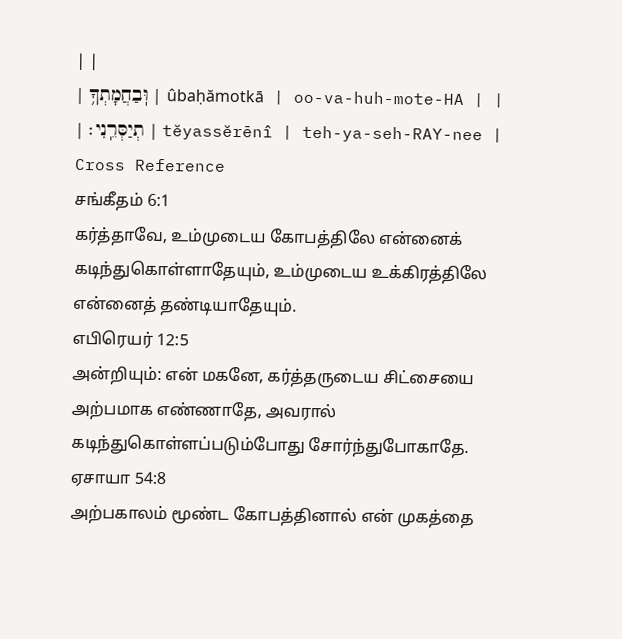| |
| וּֽבַחֲמָתְךָ֥ | ûbaḥămotkā | oo-va-huh-mote-HA | |
| תְיַסְּרֵֽנִי׃ | tĕyassĕrēnî | teh-ya-seh-RAY-nee |
Cross Reference
சங்கீதம் 6:1
கர்த்தாவே, உம்முடைய கோபத்திலே என்னைக் கடிந்துகொள்ளாதேயும், உம்முடைய உக்கிரத்திலே என்னைத் தண்டியாதேயும்.
எபிரெயர் 12:5
அன்றியும்: என் மகனே, கர்த்தருடைய சிட்சையை அற்பமாக எண்ணாதே, அவரால் கடிந்துகொள்ளப்படும்போது சோர்ந்துபோகாதே.
ஏசாயா 54:8
அற்பகாலம் மூண்ட கோபத்தினால் என் முகத்தை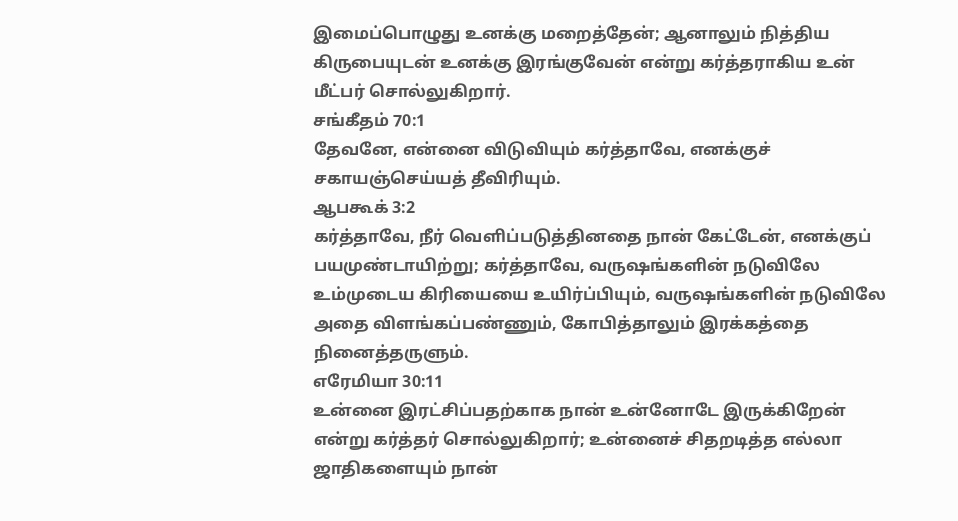இமைப்பொழுது உனக்கு மறைத்தேன்; ஆனாலும் நித்திய கிருபையுடன் உனக்கு இரங்குவேன் என்று கர்த்தராகிய உன் மீட்பர் சொல்லுகிறார்.
சங்கீதம் 70:1
தேவனே, என்னை விடுவியும் கர்த்தாவே, எனக்குச் சகாயஞ்செய்யத் தீவிரியும்.
ஆபகூக் 3:2
கர்த்தாவே, நீர் வெளிப்படுத்தினதை நான் கேட்டேன், எனக்குப் பயமுண்டாயிற்று; கர்த்தாவே, வருஷங்களின் நடுவிலே உம்முடைய கிரியையை உயிர்ப்பியும், வருஷங்களின் நடுவிலே அதை விளங்கப்பண்ணும், கோபித்தாலும் இரக்கத்தை நினைத்தருளும்.
எரேமியா 30:11
உன்னை இரட்சிப்பதற்காக நான் உன்னோடே இருக்கிறேன் என்று கர்த்தர் சொல்லுகிறார்; உன்னைச் சிதறடித்த எல்லா ஜாதிகளையும் நான்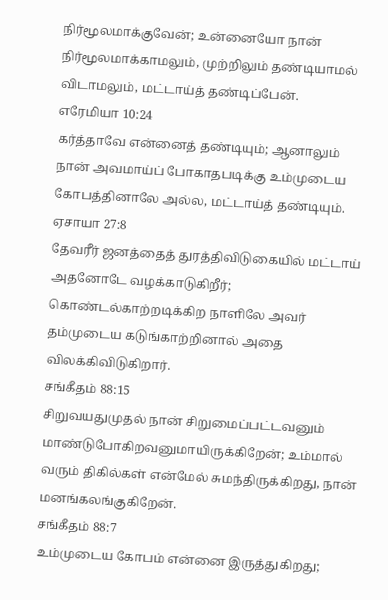நிர்மூலமாக்குவேன்; உன்னையோ நான் நிர்மூலமாக்காமலும், முற்றிலும் தண்டியாமல் விடாமலும், மட்டாய்த் தண்டிப்பேன்.
எரேமியா 10:24
கர்த்தாவே என்னைத் தண்டியும்; ஆனாலும் நான் அவமாய்ப் போகாதபடிக்கு உம்முடைய கோபத்தினாலே அல்ல, மட்டாய்த் தண்டியும்.
ஏசாயா 27:8
தேவரீர் ஜனத்தைத் துரத்திவிடுகையில் மட்டாய் அதனோடே வழக்காடுகிறீர்; கொண்டல்காற்றடிக்கிற நாளிலே அவர் தம்முடைய கடுங்காற்றினால் அதை விலக்கிவிடுகிறார்.
சங்கீதம் 88:15
சிறுவயதுமுதல் நான் சிறுமைப்பட்டவனும் மாண்டுபோகிறவனுமாயிருக்கிறேன்; உம்மால் வரும் திகில்கள் என்மேல் சுமந்திருக்கிறது, நான் மனங்கலங்குகிறேன்.
சங்கீதம் 88:7
உம்முடைய கோபம் என்னை இருத்துகிறது;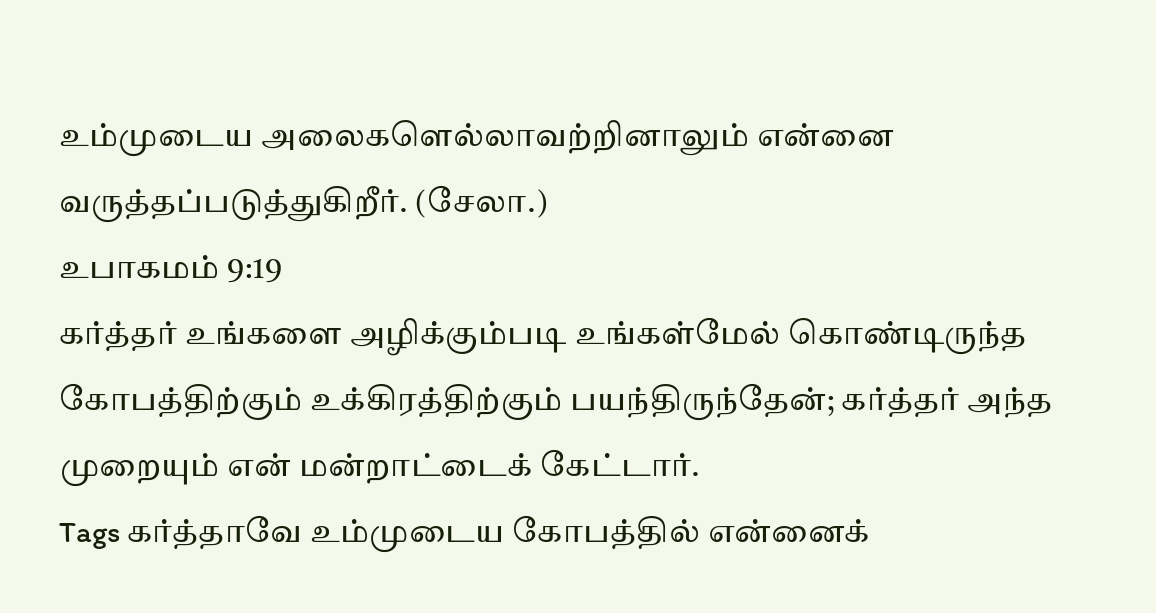உம்முடைய அலைகளெல்லாவற்றினாலும் என்னை வருத்தப்படுத்துகிறீர். (சேலா.)
உபாகமம் 9:19
கர்த்தர் உங்களை அழிக்கும்படி உங்கள்மேல் கொண்டிருந்த கோபத்திற்கும் உக்கிரத்திற்கும் பயந்திருந்தேன்; கர்த்தர் அந்த முறையும் என் மன்றாட்டைக் கேட்டார்.
Tags கர்த்தாவே உம்முடைய கோபத்தில் என்னைக்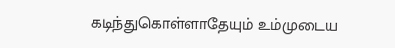கடிந்துகொள்ளாதேயும் உம்முடைய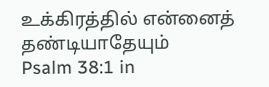உக்கிரத்தில் என்னைத் தண்டியாதேயும்
Psalm 38:1 in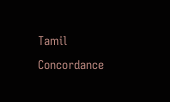Tamil Concordance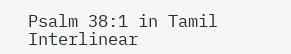Psalm 38:1 in Tamil Interlinear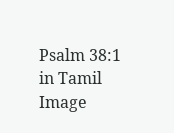Psalm 38:1 in Tamil Image